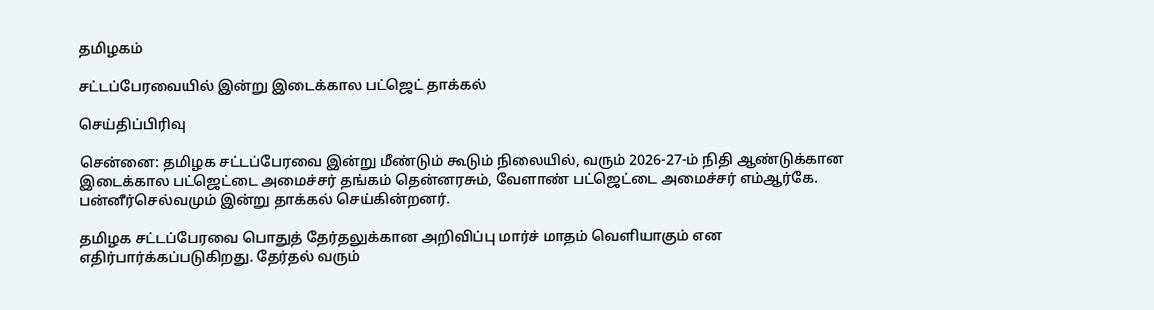தமிழகம்

சட்டப்பேரவையில் இன்று இடைக்கால பட்ஜெட் தாக்கல்

செய்திப்பிரிவு

சென்னை: தமிழக சட்டப்பேரவை இன்று மீண்டும் கூடும் நிலையில், வரும் 2026-27-ம் நிதி ஆண்டுக்கான இடைக்கால பட்ஜெட்டை அமைச்சர் தங்கம் தென்னரசும், வேளாண் பட்ஜெட்டை அமைச்சர் எம்ஆர்கே. பன்னீர்செல்வமும் இன்று தாக்கல் செய்கின்றனர்.

தமிழக சட்டப்பேரவை பொதுத் தேர்தலுக்கான அறிவிப்பு மார்ச் மாதம் வெளியாகும் என எதிர்பார்க்கப்படுகிறது. தேர்தல் வரும்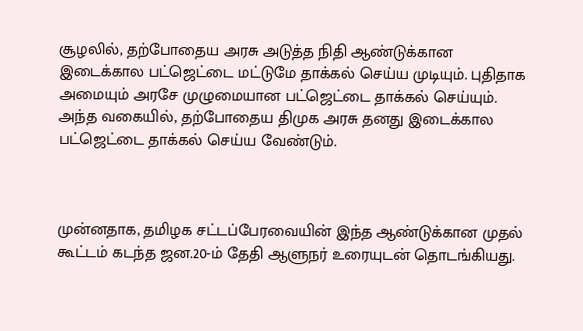சூழலில், தற்போதைய அரசு அடுத்த நிதி ஆண்டுக்கான இடைக்கால பட்ஜெட்டை மட்டுமே தாக்கல் செய்ய முடியும். புதிதாக அமையும் அரசே முழுமையான பட்ஜெட்டை தாக்கல் செய்யும். அந்த வகையில், தற்போதைய திமுக அரசு தனது இடைக்கால பட்ஜெட்டை தாக்கல் செய்ய வேண்டும்.



முன்னதாக, தமிழக சட்டப்பேரவையின் இந்த ஆண்டுக்கான முதல் கூட்டம் கடந்த ஜன.20-ம் தேதி ஆளுநர் உரையுடன் தொடங்கியது.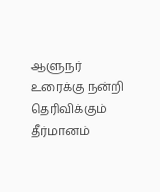ஆளுநர் உரைக்கு நன்றி தெரிவிக்கும் தீர்மானம்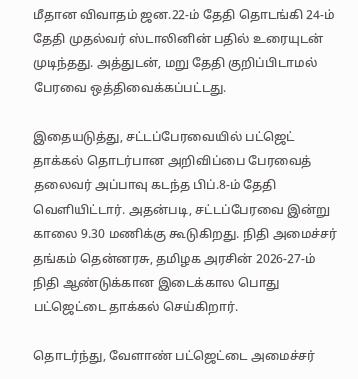மீதான விவாதம் ஜன.22-ம் தேதி தொடங்கி 24-ம் தேதி முதல்வர் ஸ்டாலினின் பதில் உரையுடன் முடிந்தது. அத்துடன், மறு தேதி குறிப்பிடாமல் பேரவை ஒத்திவைக்கப்பட்டது.

இதையடுத்து, சட்டப்பேரவையில் பட்ஜெட் தாக்கல் தொடர்பான அறிவிப்பை பேரவைத் தலைவர் அப்பாவு கடந்த பிப்.8-ம் தேதி வெளியிட்டார். அதன்படி, சட்டப்பேரவை இன்று காலை 9.30 மணிக்கு கூடுகிறது. நிதி அமைச்சர் தங்கம் தென்னரசு, தமிழக அரசின் 2026-27-ம் நிதி ஆண்டுக்கான இடைக்கால பொது பட்ஜெட்டை தாக்கல் செய்கிறார்.

தொடர்ந்து, வேளாண் பட்ஜெட்டை அமைச்சர்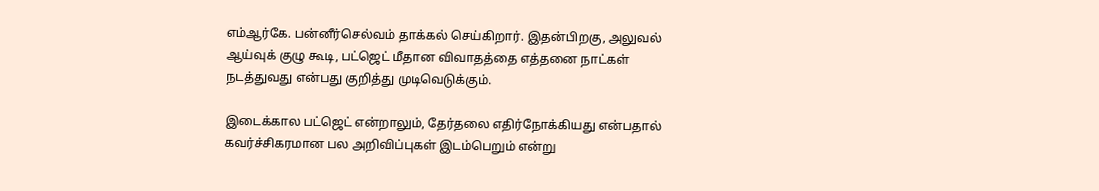எம்ஆர்கே. பன்னீர்செல்வம் தாக்கல் செய்கிறார். இதன்பிறகு, அலுவல் ஆய்வுக் குழு கூடி, பட்ஜெட் மீதான விவாதத்தை எத்தனை நாட்கள் நடத்துவது என்பது குறித்து முடிவெடுக்கும்.

இடைக்கால பட்ஜெட் என்றாலும், தேர்தலை எதிர்நோக்கியது என்பதால் கவர்ச்சிகரமான பல அறிவிப்புகள் இடம்பெறும் என்று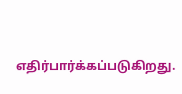எதிர்பார்க்கப்படுகிறது.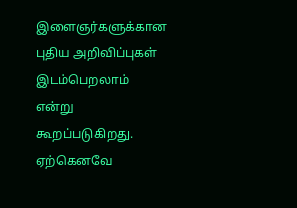இளைஞர்களுக்கான புதிய அறிவிப்புகள் இடம்பெறலாம் என்று கூறப்படுகிறது. ஏற்கெனவே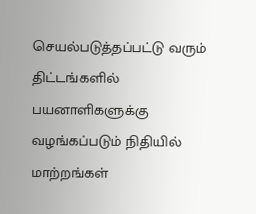செயல்படுத்தப்பட்டு வரும் திட்டங்களில் பயனாளிகளுக்கு வழங்கப்படும் நிதியில் மாற்றங்கள்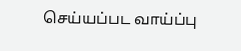செய்யப்பட வாய்ப்பு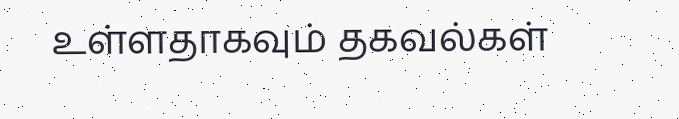உள்ளதாகவும் தகவல்கள்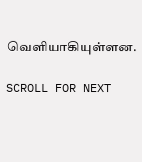வெளியாகியுள்ளன.

SCROLL FOR NEXT